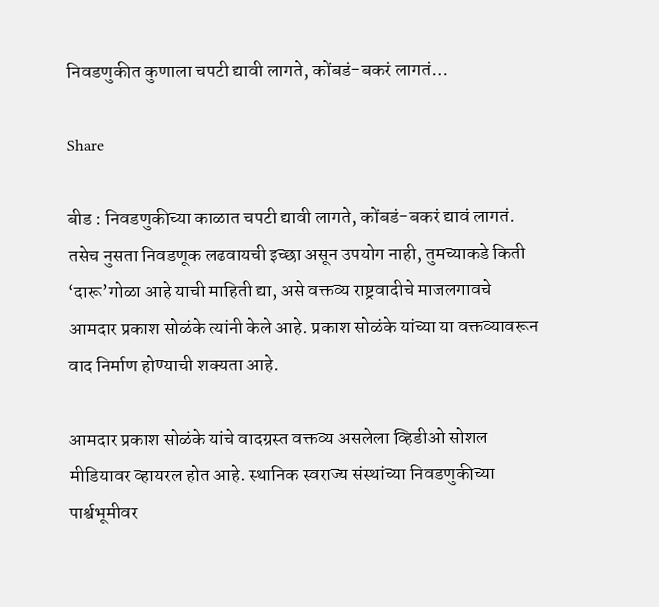निवडणुकीत कुणाला चपटी द्यावी लागते, कोंबडं-बकरं लागतं…

Share

बीड : निवडणुकीच्या काळात चपटी द्यावी लागते, कोंबडं-बकरं द्यावं लागतं. तसेच नुसता निवडणूक लढवायची इच्छा असून उपयोग नाही, तुमच्याकडे किती ‘दारू’गोळा आहे याची माहिती द्या, असे वक्तव्य राष्ट्रवादीचे माजलगावचे आमदार प्रकाश सोळंके त्यांनी केले आहे. प्रकाश सोळंके यांच्या या वक्तव्यावरून वाद निर्माण होण्याची शक्यता आहे.

आमदार प्रकाश सोळंके यांचे वादग्रस्त वक्तव्य असलेला व्हिडीओ सोशल मीडियावर व्हायरल होत आहे. स्थानिक स्वराज्य संस्थांच्या निवडणुकीच्या पार्श्वभूमीवर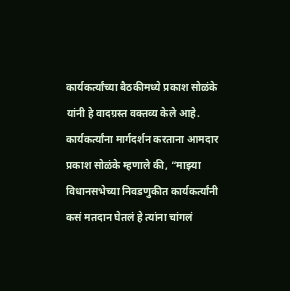कार्यकर्त्यांच्या बैठकीमध्ये प्रकाश सोळंके यांनी हे वादग्रस्त वक्तव्य केले आहे. कार्यकर्त्यांना मार्गदर्शन करताना आमदार प्रकाश सोळंके म्हणाले की, “माझ्या विधानसभेच्या निवडणुकीत कार्यकर्त्यांनी कसं मतदान घेतलं हे त्यांना चांगलं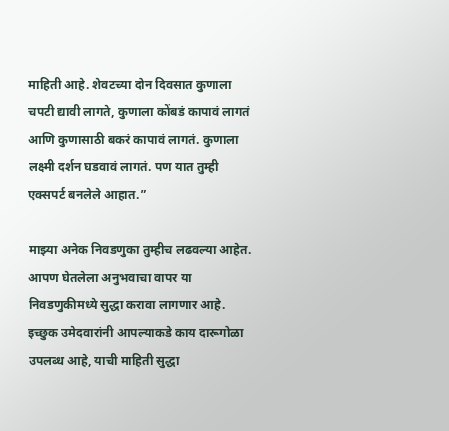माहिती आहे. शेवटच्या दोन दिवसात कुणाला चपटी द्यावी लागते, कुणाला कोंबडं कापावं लागतं आणि कुणासाठी बकरं कापावं लागतं. कुणाला लक्ष्मी दर्शन घडवावं लागतं. पण यात तुम्ही एक्सपर्ट बनलेले आहात.”

माझ्या अनेक निवडणुका तुम्हीच लढवल्या आहेत. आपण घेतलेला अनुभवाचा वापर या निवडणुकीमध्ये सुद्धा करावा लागणार आहे. इच्छुक उमेदवारांनी आपल्याकडे काय दारूगोळा उपलब्ध आहे, याची माहिती सुद्धा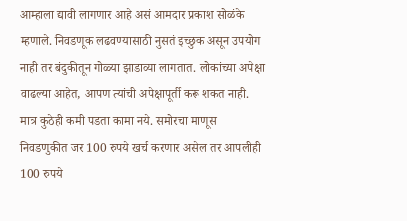आम्हाला द्यावी लागणार आहे असं आमदार प्रकाश सोळंके म्हणाले. निवडणूक लढवण्यासाठी नुसतं इच्छुक असून उपयोग नाही तर बंदुकीतून गोळ्या झाडाव्या लागतात. लोकांच्या अपेक्षा वाढल्या आहेत, आपण त्यांची अपेक्षापूर्ती करू शकत नाही. मात्र कुठेही कमी पडता कामा नये. समोरचा माणूस निवडणुकीत जर 100 रुपये खर्च करणार असेल तर आपलीही 100 रुपये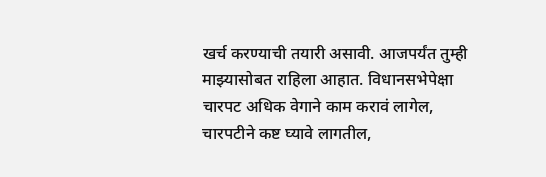खर्च करण्याची तयारी असावी. आजपर्यंत तुम्ही माझ्यासोबत राहिला आहात. विधानसभेपेक्षा चारपट अधिक वेगाने काम करावं लागेल, चारपटीने कष्ट घ्यावे लागतील,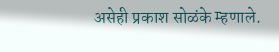असेही प्रकाश सोळंके म्हणाले.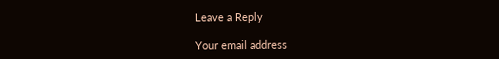Leave a Reply

Your email address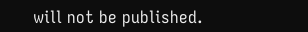will not be published.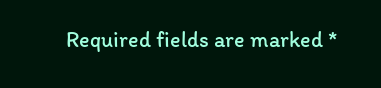Required fields are marked *